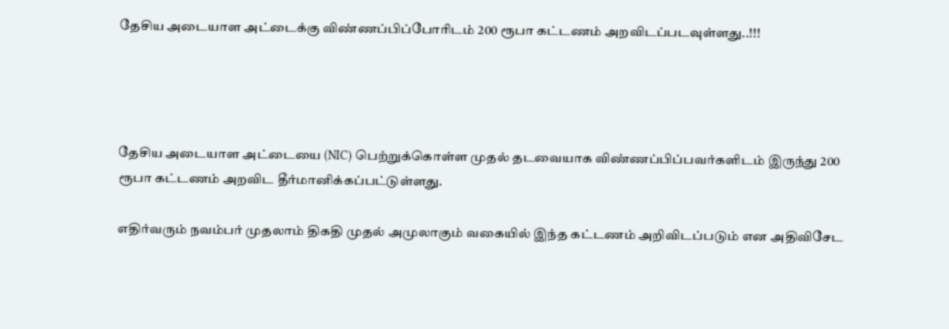தேசிய அடையாள அட்டைக்கு விண்ணப்பிப்போரிடம் 200 ரூபா கட்டணம் அறவிடப்படவுள்ளது..!!!




தேசிய அடையாள அட்டையை (NIC) பெற்றுக்கொள்ள முதல் தடவையாக விண்ணப்பிப்பவர்களிடம் இருந்து 200 ரூபா கட்டணம் அறவிட தீர்மானிக்கப்பட்டுள்ளது.

எதிர்வரும் நவம்பர் முதலாம் திகதி முதல் அமுலாகும் வகையில் இந்த கட்டணம் அறிவிடப்படும் என அதிவிசேட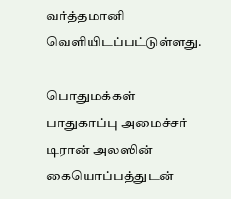வர்த்தமானி வௌியிடப்பட்டுள்ளது.

பொதுமக்கள் பாதுகாப்பு அமைச்சர் டிரான் அலஸின் கையொப்பத்துடன்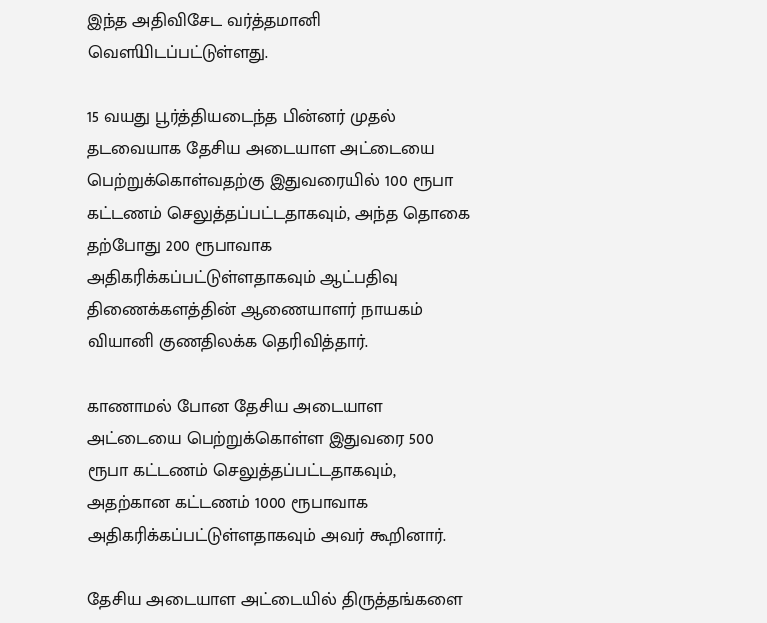இந்த அதிவிசேட வர்த்தமானி வௌியிடப்பட்டுள்ளது.

15 வயது பூர்த்தியடைந்த பின்னர் முதல் தடவையாக தேசிய அடையாள அட்டையை பெற்றுக்கொள்வதற்கு இதுவரையில் 100 ரூபா கட்டணம் செலுத்தப்பட்டதாகவும், அந்த தொகை தற்போது 200 ரூபாவாக அதிகரிக்கப்பட்டுள்ளதாகவும் ஆட்பதிவு திணைக்களத்தின் ஆணையாளர் நாயகம் வியானி குணதிலக்க தெரிவித்தார்.

காணாமல் போன தேசிய அடையாள அட்டையை பெற்றுக்கொள்ள இதுவரை 500 ரூபா கட்டணம் செலுத்தப்பட்டதாகவும், அதற்கான கட்டணம் 1000 ரூபாவாக அதிகரிக்கப்பட்டுள்ளதாகவும் அவர் கூறினார்.

தேசிய அடையாள அட்டையில் திருத்தங்களை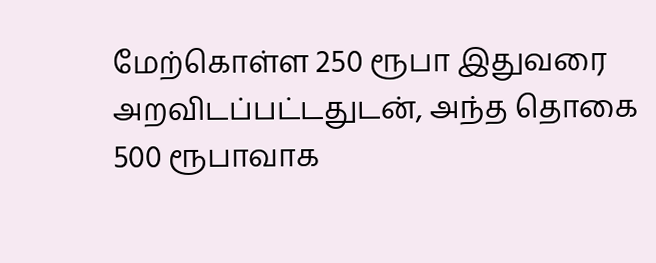மேற்கொள்ள 250 ரூபா இதுவரை அறவிடப்பட்டதுடன், அந்த தொகை 500 ரூபாவாக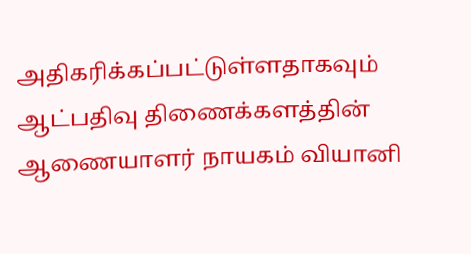அதிகரிக்கப்பட்டுள்ளதாகவும் ஆட்பதிவு திணைக்களத்தின் ஆணையாளர் நாயகம் வியானி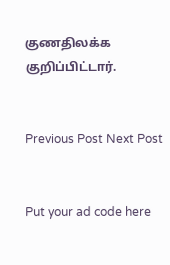குணதிலக்க குறிப்பிட்டார்.


Previous Post Next Post


Put your ad code here